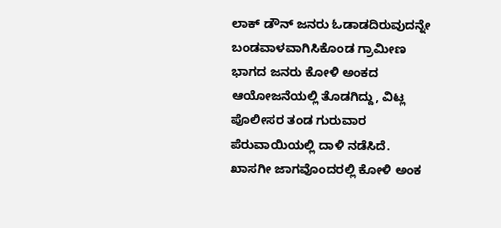ಲಾಕ್ ಡೌನ್ ಜನರು ಓಡಾಡದಿರುವುದನ್ನೇ ಬಂಡವಾಳವಾಗಿಸಿಕೊಂಡ ಗ್ರಾಮೀಣ ಭಾಗದ ಜನರು ಕೋಳಿ ಅಂಕದ ಆಯೋಜನೆಯಲ್ಲಿ ತೊಡಗಿದ್ದು, ವಿಟ್ಲ ಪೊಲೀಸರ ತಂಡ ಗುರುವಾರ ಪೆರುವಾಯಿಯಲ್ಲಿ ದಾಳಿ ನಡೆಸಿದೆ.
ಖಾಸಗೀ ಜಾಗವೊಂದರಲ್ಲಿ ಕೋಳಿ ಅಂಕ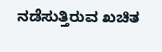ನಡೆಸುತ್ತಿರುವ ಖಚಿತ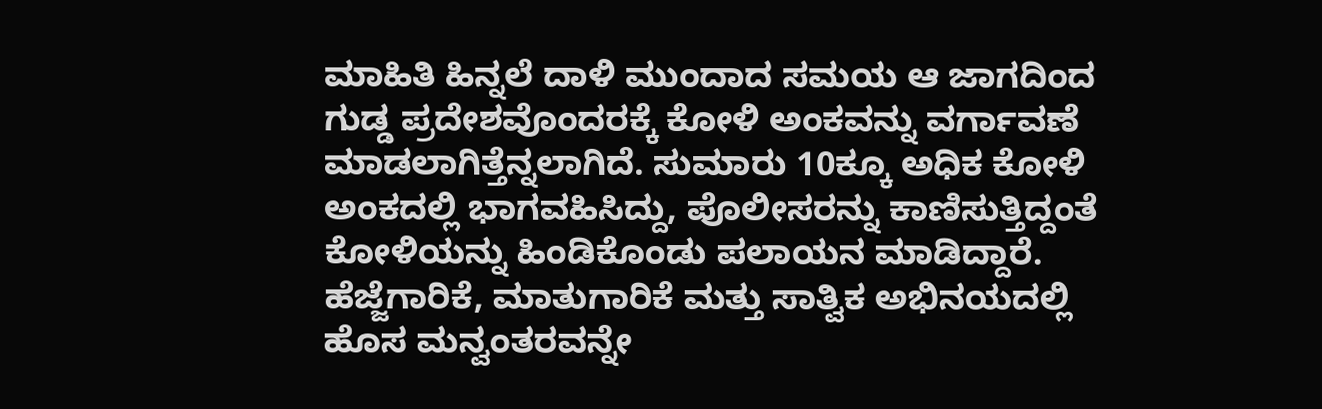ಮಾಹಿತಿ ಹಿನ್ನಲೆ ದಾಳಿ ಮುಂದಾದ ಸಮಯ ಆ ಜಾಗದಿಂದ ಗುಡ್ಡ ಪ್ರದೇಶವೊಂದರಕ್ಕೆ ಕೋಳಿ ಅಂಕವನ್ನು ವರ್ಗಾವಣೆ ಮಾಡಲಾಗಿತ್ತೆನ್ನಲಾಗಿದೆ. ಸುಮಾರು 10ಕ್ಕೂ ಅಧಿಕ ಕೋಳಿ ಅಂಕದಲ್ಲಿ ಭಾಗವಹಿಸಿದ್ದು, ಪೊಲೀಸರನ್ನು ಕಾಣಿಸುತ್ತಿದ್ದಂತೆ ಕೋಳಿಯನ್ನು ಹಿಂಡಿಕೊಂಡು ಪಲಾಯನ ಮಾಡಿದ್ದಾರೆ.
ಹೆಜ್ಜೆಗಾರಿಕೆ, ಮಾತುಗಾರಿಕೆ ಮತ್ತು ಸಾತ್ವಿಕ ಅಭಿನಯದಲ್ಲಿ ಹೊಸ ಮನ್ವಂತರವನ್ನೇ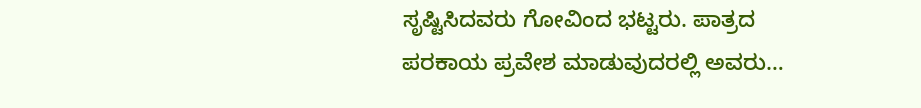ಸೃಷ್ಟಿಸಿದವರು ಗೋವಿಂದ ಭಟ್ಟರು. ಪಾತ್ರದ ಪರಕಾಯ ಪ್ರವೇಶ ಮಾಡುವುದರಲ್ಲಿ ಅವರು…